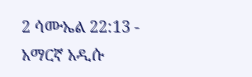2 ሳሙኤል 22:13 - አማርኛ አዲሱ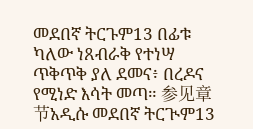መደበኛ ትርጉም13 በፊቱ ካለው ነጸብራቅ የተነሣ ጥቅጥቅ ያለ ደመና፥ በረዶና የሚነድ እሳት መጣ። 参见章节አዲሱ መደበኛ ትርጒም13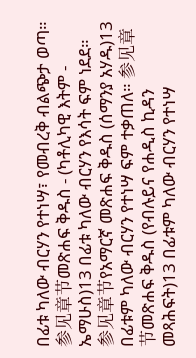በፊቱ ካለው ብርሃን የተነሣ፣ የመብረቅ ብልጭታ ወጣ። 参见章节መጽሐፍ ቅዱስ - (ካቶሊካዊ እትም - ኤማሁስ)13 በፊቱ ካለው ብርሃን የእሳት ፍም ነደደ። 参见章节የአማርኛ መጽሐፍ ቅዱስ (ሰማንያ አሃዱ)13 በፊቱም ካለው ብርሃን የተነሣ ፍም ተቃጠለ። 参见章节መጽሐፍ ቅዱስ (የብሉይና የሐዲስ ኪዳን መጻሕፍት)13 በፊቱም ካለው ብርሃን የተነሣ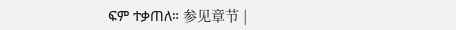ፍም ተቃጠለ። 参见章节 |